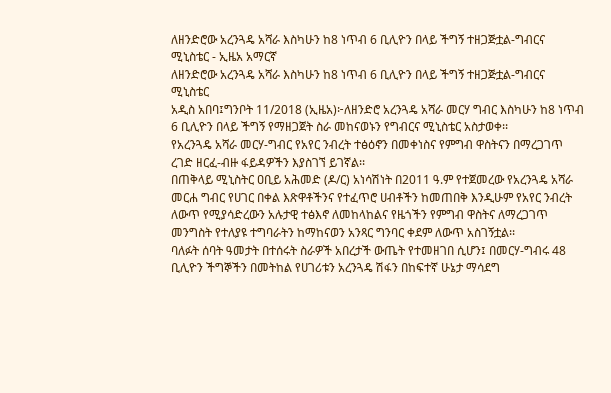ለዘንድሮው አረንጓዴ አሻራ እስካሁን ከ8 ነጥብ 6 ቢሊዮን በላይ ችግኝ ተዘጋጅቷል-ግብርና ሚኒስቴር - ኢዜአ አማርኛ
ለዘንድሮው አረንጓዴ አሻራ እስካሁን ከ8 ነጥብ 6 ቢሊዮን በላይ ችግኝ ተዘጋጅቷል-ግብርና ሚኒስቴር
አዲስ አበባ፤ግንቦት 11/2018 (ኢዜአ)፦ለዘንድሮ አረንጓዴ አሻራ መርሃ ግብር እስካሁን ከ8 ነጥብ 6 ቢሊዮን በላይ ችግኝ የማዘጋጀት ስራ መከናወኑን የግብርና ሚኒስቴር አስታወቀ፡፡
የአረንጓዴ አሻራ መርሃ-ግብር የአየር ንብረት ተፅዕኖን በመቀነስና የምግብ ዋስትናን በማረጋገጥ ረገድ ዘርፈ-ብዙ ፋይዳዎችን እያስገኘ ይገኛል፡፡
በጠቅላይ ሚኒስትር ዐቢይ አሕመድ (ዶ/ር) አነሳሽነት በ2011 ዓ.ም የተጀመረው የአረንጓዴ አሻራ መርሐ ግብር የሀገር በቀል እጽዋቶችንና የተፈጥሮ ሀብቶችን ከመጠበቅ እንዲሁም የአየር ንብረት ለውጥ የሚያሳድረውን አሉታዊ ተፅእኖ ለመከላከልና የዜጎችን የምግብ ዋስትና ለማረጋገጥ መንግስት የተለያዩ ተግባራትን ከማከናወን አንጻር ግንባር ቀደም ለውጥ አስገኝቷል፡፡
ባለፉት ሰባት ዓመታት በተሰሩት ስራዎች አበረታች ውጤት የተመዘገበ ሲሆን፤ በመርሃ-ግብሩ 48 ቢሊዮን ችግኞችን በመትከል የሀገሪቱን አረንጓዴ ሽፋን በከፍተኛ ሁኔታ ማሳደግ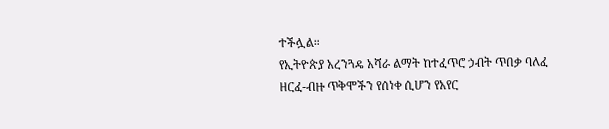ተችሏል።
የኢትዮጵያ አረንጓዴ አሻራ ልማት ከተፈጥሮ ኃብት ጥበቃ ባለፈ ዘርፈ-ብዙ ጥቅሞችን የሰነቀ ሲሆን የአየር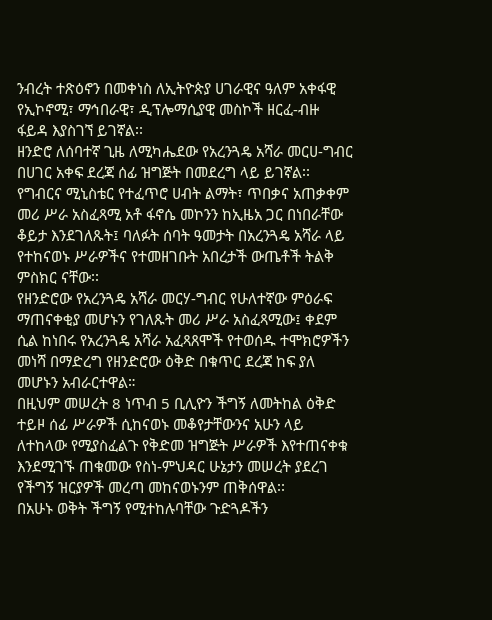ንብረት ተጽዕኖን በመቀነስ ለኢትዮጵያ ሀገራዊና ዓለም አቀፋዊ የኢኮኖሚ፣ ማኅበራዊ፣ ዲፕሎማሲያዊ መስኮች ዘርፈ-ብዙ ፋይዳ እያስገኘ ይገኛል፡፡
ዘንድሮ ለሰባተኛ ጊዜ ለሚካሔደው የአረንጓዴ አሻራ መርሀ-ግብር በሀገር አቀፍ ደረጃ ሰፊ ዝግጅት በመደረግ ላይ ይገኛል፡፡
የግብርና ሚኒስቴር የተፈጥሮ ሀብት ልማት፣ ጥበቃና አጠቃቀም መሪ ሥራ አስፈጻሚ አቶ ፋኖሴ መኮንን ከኢዜአ ጋር በነበራቸው ቆይታ እንደገለጹት፤ ባለፉት ሰባት ዓመታት በአረንጓዴ አሻራ ላይ የተከናወኑ ሥራዎችና የተመዘገቡት አበረታች ውጤቶች ትልቅ ምስክር ናቸው፡፡
የዘንድሮው የአረንጓዴ አሻራ መርሃ-ግብር የሁለተኛው ምዕራፍ ማጠናቀቂያ መሆኑን የገለጹት መሪ ሥራ አስፈጻሚው፤ ቀደም ሲል ከነበሩ የአረንጓዴ አሻራ አፈጻጸሞች የተወሰዱ ተሞክሮዎችን መነሻ በማድረግ የዘንድሮው ዕቅድ በቁጥር ደረጃ ከፍ ያለ መሆኑን አብራርተዋል።
በዚህም መሠረት 8 ነጥብ 5 ቢሊዮን ችግኝ ለመትከል ዕቅድ ተይዞ ሰፊ ሥራዎች ሲከናወኑ መቆየታቸውንና አሁን ላይ ለተከላው የሚያስፈልጉ የቅድመ ዝግጅት ሥራዎች እየተጠናቀቁ እንደሚገኙ ጠቁመው የስነ-ምህዳር ሁኔታን መሠረት ያደረገ የችግኝ ዝርያዎች መረጣ መከናወኑንም ጠቅሰዋል፡፡
በአሁኑ ወቅት ችግኝ የሚተከሉባቸው ጉድጓዶችን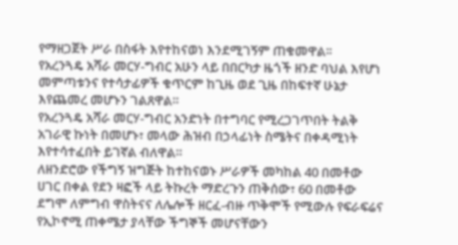የማዘጋጀት ሥራ በስፋት እየተከናወነ እንደሚገኝም ጠቁመዋል፡፡
የአረንጓዴ አሻራ መርሃ-ግብር አሁን ላይ በበርካታ ዜጎች ዘንድ ባህል እየሆነ መምጣቱንና የተሳታፊዎች ቁጥርም ከጊዜ ወደ ጊዜ በከፍተኛ ሁኔታ እየጨመረ መሆኑን ገልጸዋል።
የአረንጓዴ አሻራ መርሃ-ግብር አንድነት በተግባር የሚረጋገጥበት ትልቅ አገራዊ ኩነት በመሆኑ፣ መላው ሕዝብ በኃላፊነት ስሜትና በቀዳሚነት እየተሳተፈበት ይገኛል ብለዋል።
ለዘንድሮው የችግኝ ዝግጅት ከተከናወኑ ሥራዎች መካከል 40 በመቶው ሀገር በቀል የደን ዛፎች ላይ ትኩረት ማድረጉን ጠቅሰው፣ 60 በመቶው ደግሞ ለምግብ ዋስትናና ለሌሎች ዘርፈ-ብዙ ጥቅሞች የሚውሉ የፍራፍሬና የኢኮኖሚ ጠቀሜታ ያላቸው ችግኞች መሆናቸውን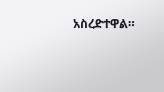አስረድተዋል።